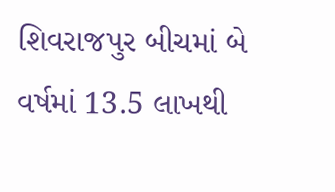શિવરાજપુર બીચમાં બે વર્ષમાં 13.5 લાખથી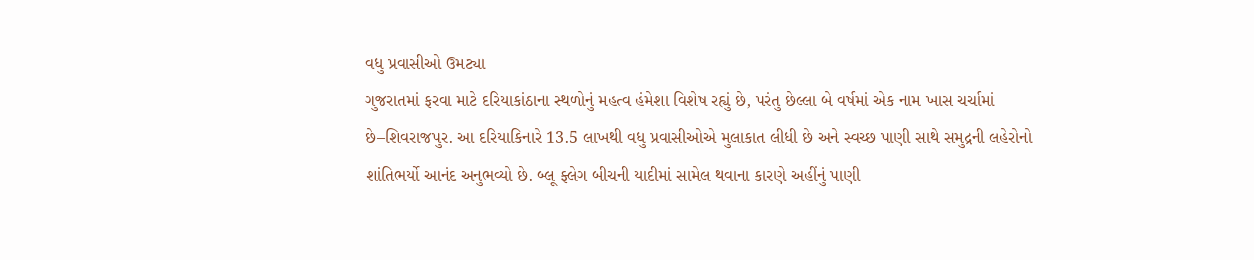વધુ પ્રવાસીઓ ઉમટ્યા
ગુજરાતમાં ફરવા માટે દરિયાકાંઠાના સ્થળોનું મહત્વ હંમેશા વિશેષ રહ્યું છે, પરંતુ છેલ્લા બે વર્ષમાં એક નામ ખાસ ચર્ચામાં છે–શિવરાજપુર. આ દરિયાકિનારે 13.5 લાખથી વધુ પ્રવાસીઓએ મુલાકાત લીધી છે અને સ્વચ્છ પાણી સાથે સમુદ્રની લહેરોનો શાંતિભર્યો આનંદ અનુભવ્યો છે. બ્લૂ ફ્લેગ બીચની યાદીમાં સામેલ થવાના કારણે અહીંનું પાણી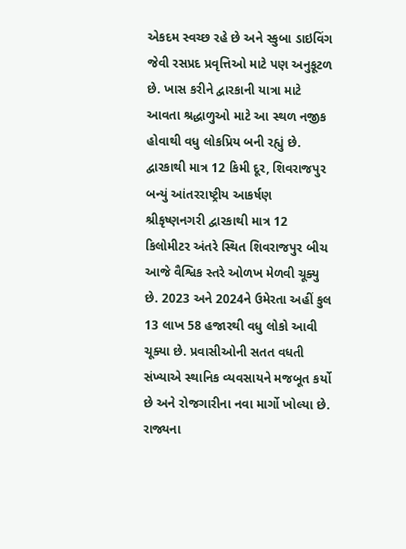એકદમ સ્વચ્છ રહે છે અને સ્કુબા ડાઇવિંગ જેવી રસપ્રદ પ્રવૃત્તિઓ માટે પણ અનુકૂટળ છે. ખાસ કરીને દ્વારકાની યાત્રા માટે આવતા શ્રદ્ધાળુઓ માટે આ સ્થળ નજીક હોવાથી વધુ લોકપ્રિય બની રહ્યું છે.
દ્વારકાથી માત્ર 12 કિમી દૂર, શિવરાજપુર બન્યું આંતરરાષ્ટ્રીય આકર્ષણ
શ્રીકૃષ્ણનગરી દ્વારકાથી માત્ર 12 કિલોમીટર અંતરે સ્થિત શિવરાજપુર બીચ આજે વૈશ્વિક સ્તરે ઓળખ મેળવી ચૂક્યુ છે. 2023 અને 2024ને ઉમેરતા અહીં કુલ 13 લાખ 58 હજારથી વધુ લોકો આવી ચૂક્યા છે. પ્રવાસીઓની સતત વધતી સંખ્યાએ સ્થાનિક વ્યવસાયને મજબૂત કર્યો છે અને રોજગારીના નવા માર્ગો ખોલ્યા છે. રાજ્યના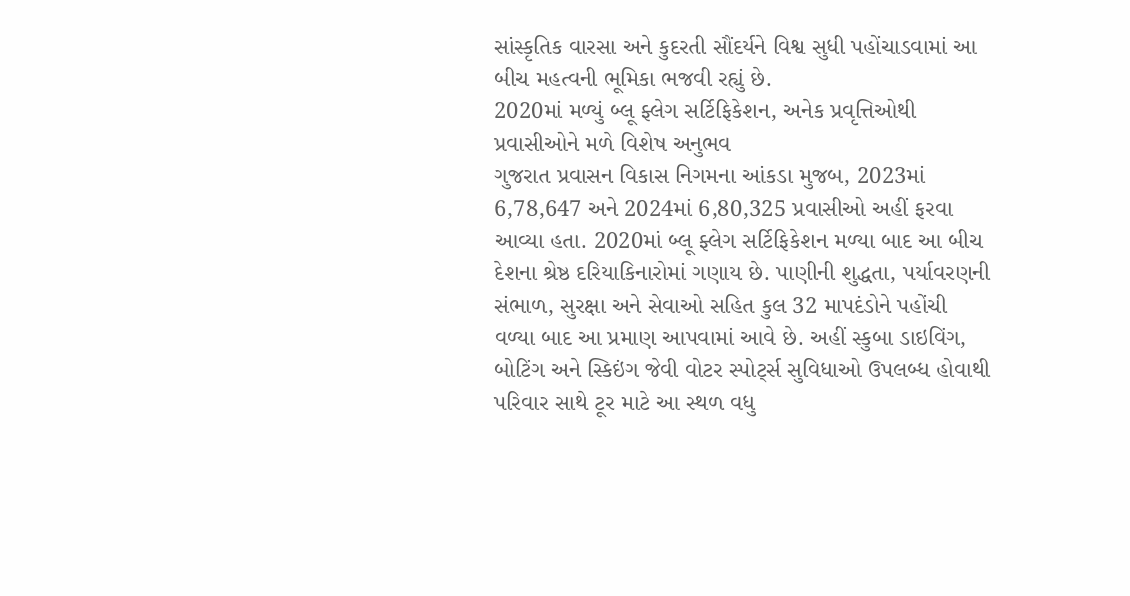સાંસ્કૃતિક વારસા અને કુદરતી સૌંદર્યને વિશ્વ સુધી પહોંચાડવામાં આ બીચ મહત્વની ભૂમિકા ભજવી રહ્યું છે.
2020માં મળ્યું બ્લૂ ફ્લેગ સર્ટિફિકેશન, અનેક પ્રવૃત્તિઓથી પ્રવાસીઓને મળે વિશેષ અનુભવ
ગુજરાત પ્રવાસન વિકાસ નિગમના આંકડા મુજબ, 2023માં 6,78,647 અને 2024માં 6,80,325 પ્રવાસીઓ અહીં ફરવા આવ્યા હતા. 2020માં બ્લૂ ફ્લેગ સર્ટિફિકેશન મળ્યા બાદ આ બીચ દેશના શ્રેષ્ઠ દરિયાકિનારોમાં ગણાય છે. પાણીની શુદ્ધતા, પર્યાવરણની સંભાળ, સુરક્ષા અને સેવાઓ સહિત કુલ 32 માપદંડોને પહોંચી વળ્યા બાદ આ પ્રમાણ આપવામાં આવે છે. અહીં સ્કુબા ડાઇવિંગ, બોટિંગ અને સ્કિઇંગ જેવી વોટર સ્પોર્ટ્સ સુવિધાઓ ઉપલબ્ધ હોવાથી પરિવાર સાથે ટૂર માટે આ સ્થળ વધુ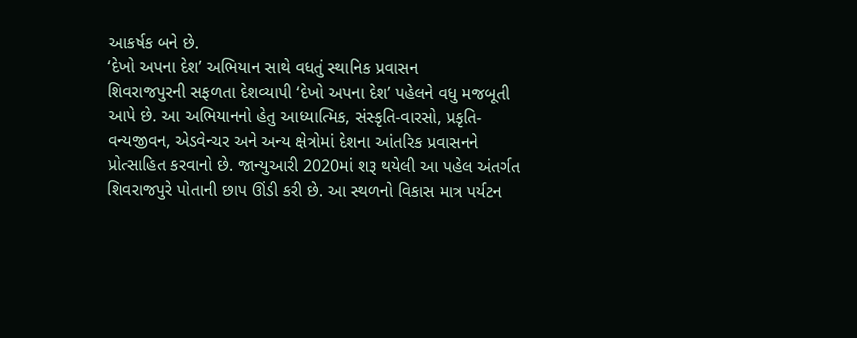આકર્ષક બને છે.
‘દેખો અપના દેશ’ અભિયાન સાથે વધતું સ્થાનિક પ્રવાસન
શિવરાજપુરની સફળતા દેશવ્યાપી ‘દેખો અપના દેશ’ પહેલને વધુ મજબૂતી આપે છે. આ અભિયાનનો હેતુ આધ્યાત્મિક, સંસ્કૃતિ-વારસો, પ્રકૃતિ-વન્યજીવન, એડવેન્ચર અને અન્ય ક્ષેત્રોમાં દેશના આંતરિક પ્રવાસનને પ્રોત્સાહિત કરવાનો છે. જાન્યુઆરી 2020માં શરૂ થયેલી આ પહેલ અંતર્ગત શિવરાજપુરે પોતાની છાપ ઊંડી કરી છે. આ સ્થળનો વિકાસ માત્ર પર્યટન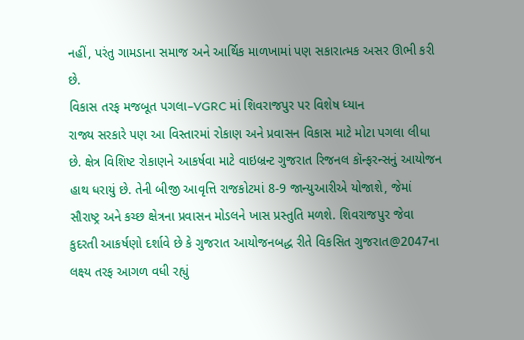નહીં, પરંતુ ગામડાના સમાજ અને આર્થિક માળખામાં પણ સકારાત્મક અસર ઊભી કરી છે.
વિકાસ તરફ મજબૂત પગલા–VGRC માં શિવરાજપુર પર વિશેષ ધ્યાન
રાજ્ય સરકારે પણ આ વિસ્તારમાં રોકાણ અને પ્રવાસન વિકાસ માટે મોટા પગલા લીધા છે. ક્ષેત્ર વિશિષ્ટ રોકાણને આકર્ષવા માટે વાઇબ્રન્ટ ગુજરાત રિજનલ કૉન્ફરન્સનું આયોજન હાથ ધરાયું છે. તેની બીજી આવૃત્તિ રાજકોટમાં 8-9 જાન્યુઆરીએ યોજાશે, જેમાં સૌરાષ્ટ્ર અને કચ્છ ક્ષેત્રના પ્રવાસન મોડલને ખાસ પ્રસ્તુતિ મળશે. શિવરાજપુર જેવા કુદરતી આકર્ષણો દર્શાવે છે કે ગુજરાત આયોજનબદ્ધ રીતે વિકસિત ગુજરાત@2047ના લક્ષ્ય તરફ આગળ વધી રહ્યું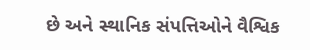છે અને સ્થાનિક સંપત્તિઓને વૈશ્વિક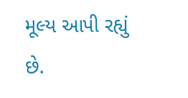મૂલ્ય આપી રહ્યું છે.